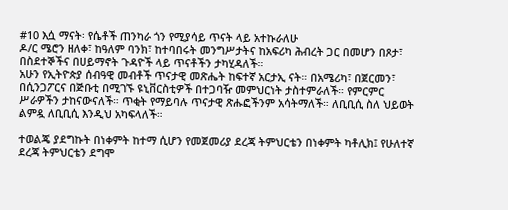#10 እሷ ማናት፡ የሴቶች ጠንካራ ጎን የሚያሳይ ጥናት ላይ አተኩራለሁ
ዶ/ር ሜሮን ዘለቀ፣ ከዓለም ባንክ፣ ከተባበሩት መንግሥታትና ከአፍሪካ ሕብረት ጋር በመሆን በጾታ፣ በስደተኞችና በሀይማኖት ጉዳዮች ላይ ጥናቶችን ታካሂዳለች።
አሁን የኢትዮጵያ ሰብዓዊ መብቶች ጥናታዊ መጽሔት ከፍተኛ አርታኢ ናት። በአሜሪካ፣ በጀርመን፣ በሲንጋፖርና በጅቡቲ በሚገኙ ዩኒቨርስቲዎች በተጋባዥ መምህርነት ታስተምራለች። የምርምር ሥራዎችን ታከናውናለች። ጥቂት የማይባሉ ጥናታዊ ጽሑፎችንም አሳትማለች። ለቢቢሲ ስለ ህይወት ልምዷ ለቢቢሲ እንዲህ አካፍላለች።

ተወልጄ ያደግኩት በነቀምት ከተማ ሲሆን የመጀመሪያ ደረጃ ትምህርቴን በነቀምት ካቶሊክ፤ የሁለተኛ ደረጃ ትምህርቴን ደግሞ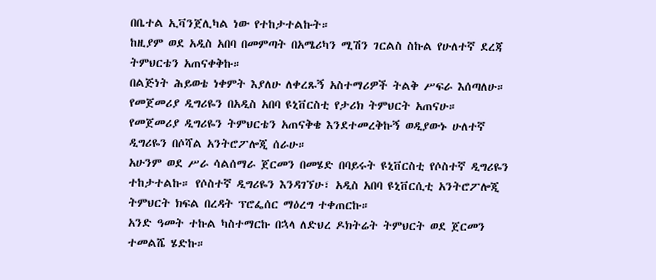በቤተል ኢቫንጀሊካል ነው የተከታተልኩት።
ከዚያም ወደ አዲስ አበባ በመምጣት በአሜሪካን ሚሽን ገርልስ ስኩል የሁለተኛ ደረጃ ትምህርቴን አጠናቀቅኩ።
በልጅነት ሕይወቴ ነቀምት እያለሁ ለቀረጹኝ አስተማሪዎች ትልቅ ሥፍራ እሰጣለሁ። የመጀመሪያ ዲግሪዬን በአዲስ አበባ ዩኒቨርስቲ የታሪክ ትምህርት አጠናሁ።
የመጀመሪያ ዲግሪዬን ትምህርቴን አጠናቅቄ እንደተመረቅኩኝ ወዲያውኑ ሁለተኛ ዲግሪዬን በሶሻል አንትሮፖሎጂ ሰራሁ።
አሁንም ወደ ሥራ ሳልሰማራ ጀርመን በመሄድ በባይሩት ዩኒቨርስቲ የሶስተኛ ዲግሪዬን ተከታተልኩ። የሶስተኛ ዲግሪዬን እንዳገኘሁ፣ አዲስ አበባ ዩኒቨርሲቲ አንትሮፖሎጂ ትምህርት ክፍል በረዳት ፕሮፌሰር ማዕረግ ተቀጠርኩ።
አንድ ዓመት ተኩል ካስተማርኩ በኋላ ለድህረ ዶክትሬት ትምህርት ወደ ጀርመን ተመልሼ ሄድኩ።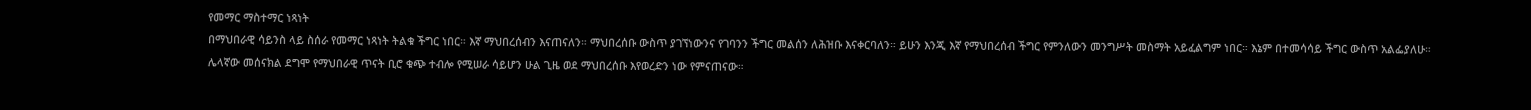የመማር ማስተማር ነጻነት
በማህበራዊ ሳይንስ ላይ ስሰራ የመማር ነጻነት ትልቁ ችግር ነበር። እኛ ማህበረሰብን እናጠናለን። ማህበረሰቡ ውስጥ ያገኘነውንና የገባንን ችግር መልሰን ለሕዝቡ እናቀርባለን። ይሁን እንጂ እኛ የማህበረሰብ ችግር የምንለውን መንግሥት መስማት አይፈልግም ነበር። እኔም በተመሳሳይ ችግር ውስጥ አልፌያለሁ።
ሌላኛው መሰናክል ደግሞ የማህበራዊ ጥናት ቢሮ ቁጭ ተብሎ የሚሠራ ሳይሆን ሁል ጊዜ ወደ ማህበረሰቡ እየወረድን ነው የምናጠናው።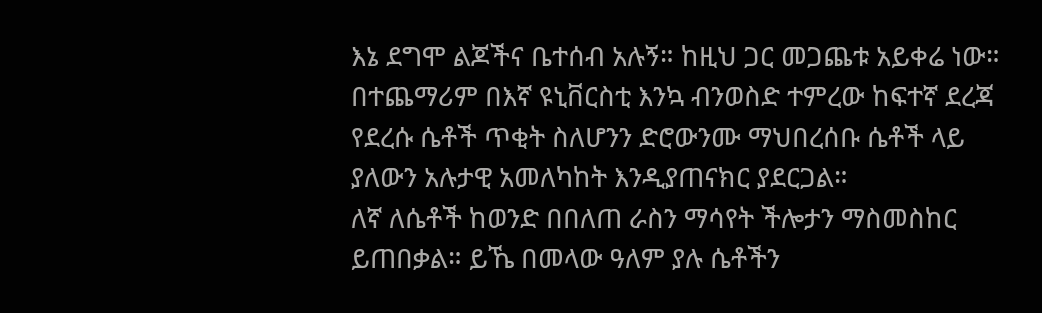እኔ ደግሞ ልጆችና ቤተሰብ አሉኝ። ከዚህ ጋር መጋጨቱ አይቀሬ ነው። በተጨማሪም በእኛ ዩኒቨርስቲ እንኳ ብንወስድ ተምረው ከፍተኛ ደረጃ የደረሱ ሴቶች ጥቂት ስለሆንን ድሮውንሙ ማህበረሰቡ ሴቶች ላይ ያለውን አሉታዊ አመለካከት እንዲያጠናክር ያደርጋል።
ለኛ ለሴቶች ከወንድ በበለጠ ራስን ማሳየት ችሎታን ማስመስከር ይጠበቃል። ይኼ በመላው ዓለም ያሉ ሴቶችን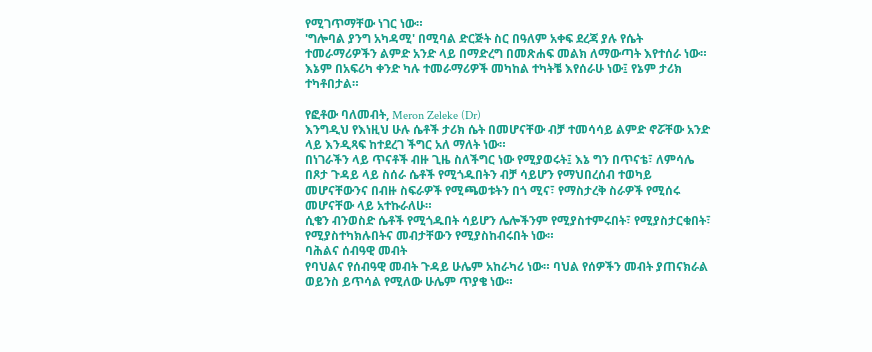የሚገጥማቸው ነገር ነው።
'ግሎባል ያንግ አካዳሚ' በሚባል ድርጅት ስር በዓለም አቀፍ ደረጃ ያሉ የሴት ተመራማሪዎችን ልምድ አንድ ላይ በማድረግ በመጽሐፍ መልክ ለማውጣት እየተሰራ ነው። እኔም በአፍሪካ ቀንድ ካሉ ተመራማሪዎች መካከል ተካትቼ እየሰራሁ ነው፤ የኔም ታሪክ ተካቶበታል።

የፎቶው ባለመብት, Meron Zeleke (Dr)
እንግዲህ የእነዚህ ሁሉ ሴቶች ታሪክ ሴት በመሆናቸው ብቻ ተመሳሳይ ልምድ ኖሯቸው አንድ ላይ እንዲጻፍ ከተደረገ ችግር አለ ማለት ነው።
በነገራችን ላይ ጥናቶች ብዙ ጊዜ ስለችግር ነው የሚያወሩት፤ እኔ ግን በጥናቴ፣ ለምሳሌ በጾታ ጉዳይ ላይ ስሰራ ሴቶች የሚጎዱበትን ብቻ ሳይሆን የማህበረሰብ ተወካይ መሆናቸውንና በብዙ ስፍራዎች የሚጫወቱትን በጎ ሚና፣ የማስታረቅ ስራዎች የሚሰሩ መሆናቸው ላይ አተኩራለሁ።
ሲቄን ብንወስድ ሴቶች የሚጎዱበት ሳይሆን ሌሎችንም የሚያስተምሩበት፣ የሚያስታርቁበት፣ የሚያስተካክሉበትና መብታቸውን የሚያስከብሩበት ነው።
ባሕልና ሰብዓዊ መብት
የባህልና የሰብዓዊ መብት ጉዳይ ሁሌም አከራካሪ ነው። ባህል የሰዎችን መብት ያጠናክራል ወይንስ ይጥሳል የሚለው ሁሌም ጥያቄ ነው።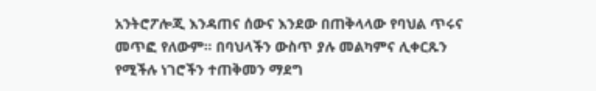አንትሮፖሎጂ እንዳጠና ሰውና እንደው በጠቅላላው የባህል ጥሩና መጥፎ የለውም። በባህላችን ውስጥ ያሉ መልካምና ሊቀርጹን የሚችሉ ነገሮችን ተጠቅመን ማደግ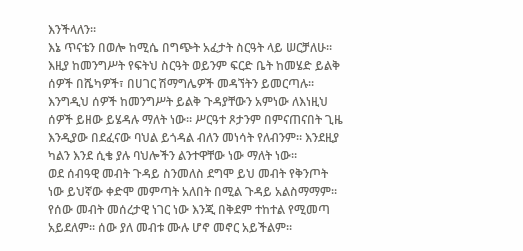እንችላለን።
እኔ ጥናቴን በወሎ ከሚሴ በግጭት አፈታት ስርዓት ላይ ሠርቻለሁ። እዚያ ከመንግሥት የፍትህ ስርዓት ወይንም ፍርድ ቤት ከመሄድ ይልቅ ሰዎች በሼካዎች፣ በሀገር ሽማግሌዎች መዳኘትን ይመርጣሉ።
እንግዲህ ሰዎች ከመንግሥት ይልቅ ጉዳያቸውን አምነው ለእነዚህ ሰዎች ይዘው ይሄዳሉ ማለት ነው። ሥርዓተ ጾታንም በምናጠናበት ጊዜ እንዲያው በደፈናው ባህል ይጎዳል ብለን መነሳት የለብንም። እንደዚያ ካልን እንደ ሲቄ ያሉ ባህሎችን ልንተዋቸው ነው ማለት ነው።
ወደ ሰብዓዊ መብት ጉዳይ ስንመለስ ደግሞ ይህ መብት የቅንጦት ነው ይህኛው ቀድሞ መምጣት አለበት በሚል ጉዳይ አልስማማም።
የሰው መብት መሰረታዊ ነገር ነው እንጂ በቅደም ተከተል የሚመጣ አይደለም። ሰው ያለ መብቱ ሙሉ ሆኖ መኖር አይችልም።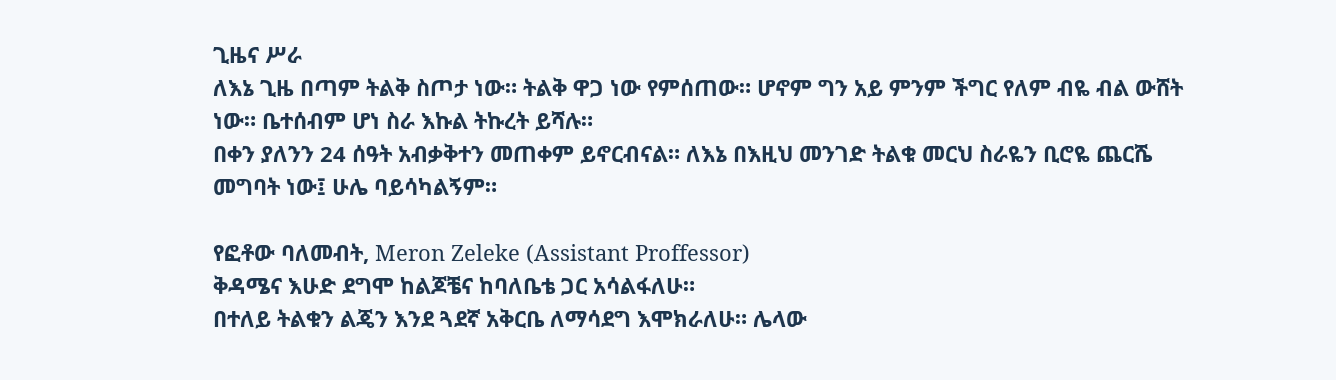ጊዜና ሥራ
ለእኔ ጊዜ በጣም ትልቅ ስጦታ ነው። ትልቅ ዋጋ ነው የምሰጠው። ሆኖም ግን አይ ምንም ችግር የለም ብዬ ብል ውሸት ነው። ቤተሰብም ሆነ ስራ እኩል ትኩረት ይሻሉ።
በቀን ያለንን 24 ሰዓት አብቃቅተን መጠቀም ይኖርብናል። ለእኔ በእዚህ መንገድ ትልቁ መርህ ስራዬን ቢሮዬ ጨርሼ መግባት ነው፤ ሁሌ ባይሳካልኝም።

የፎቶው ባለመብት, Meron Zeleke (Assistant Proffessor)
ቅዳሜና እሁድ ደግሞ ከልጆቼና ከባለቤቴ ጋር አሳልፋለሁ።
በተለይ ትልቁን ልጄን እንደ ጓደኛ አቅርቤ ለማሳደግ እሞክራለሁ። ሌላው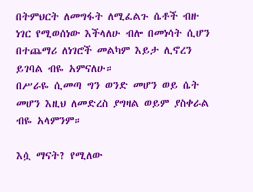በትምህርት ለመግፋት ለሚፈልጉ ሴቶች ብዙ ነገር የሚወሰነው እችላለሁ ብሎ በመነሳት ሲሆን በተጨማሪ ለነገሮች መልካም እይታ ሊኖረን ይገባል ብዬ አምናለሁ።
በሥራዬ ሲመጣ ግን ወንድ መሆን ወይ ሴት መሆን እዚህ ለመድረስ ያግዛል ወይም ያስቀራል ብዬ አላምንም።

እሷ ማናት? የሚለው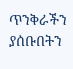ጥንቅራችን ያሰቡበትን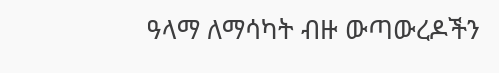ዓላማ ለማሳካት ብዙ ውጣውረዶችን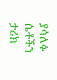ያሳለፉ ሴቶችን ታሪክ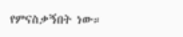የምናስቃኝበት ነው።